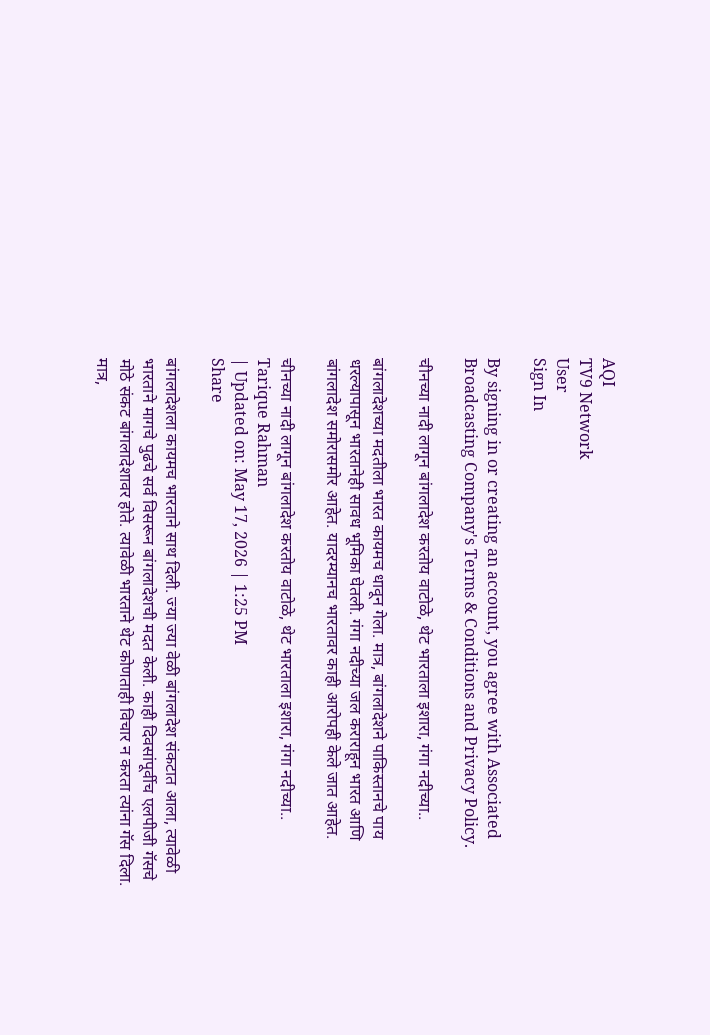AQI
TV9 Network
User
Sign In

By signing in or creating an account, you agree with Associated Broadcasting Company's Terms & Conditions and Privacy Policy.

चीनच्या नादी लागून बांगलादेश करतोय वाटोळे, थेट भारताला इशारा, गंगा नदीच्या..

बांगलादेशच्या मदतीला भारत कायमच धावून गेला. मात्र, बांगलादेशने पाकिस्तानचे पाय धरल्यापासून भारतानेही सावध भूमिका घेतली. गंगा नदीच्या जल कराराहून भारत आणि बांगलादेश समोरासमोर आहेत. यादरम्यानच भारतावर काही आरोपही केले जात आहेत.

चीनच्या नादी लागून बांगलादेश करतोय वाटोळे, थेट भारताला इशारा, गंगा नदीच्या..
Tarique Rahman
| Updated on: May 17, 2026 | 1:25 PM
Share

बांगलादेशला कायमच भारताने साथ दिली. ज्या ज्या वेळी बांगलादेश संकटात आला, त्यावेळी भारताने मागचे पुढचे सर्व विसरून बांगलादेशची मदत केली. काही दिवसांपूर्वीच एलपीजी गॅसचे मोठे संकट बांगलादेशावर होते. त्यावेळी भारताने थेट कोणताही विचार न करता त्यांना गॅस दिला. मात्र,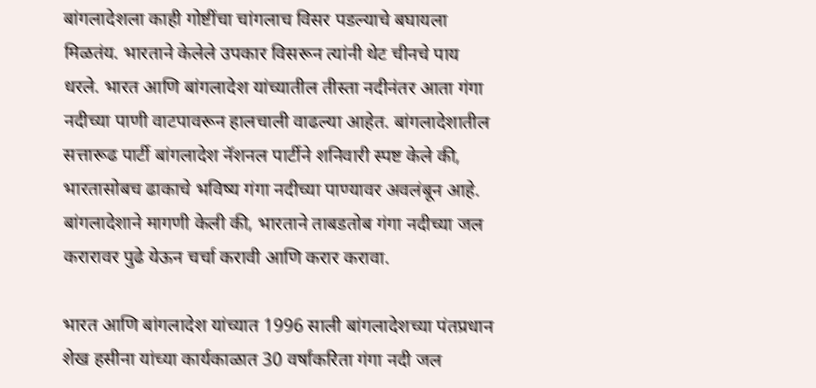बांगलादेशला काही गोष्टींचा चांगलाच विसर पडल्याचे बघायला मिळतंय. भारताने केलेले उपकार विसरून त्यांनी थेट चीनचे पाय धरले. भारत आणि बांगलादेश यांच्यातील तीस्ता नदीनंतर आता गंगा नदीच्या पाणी वाटपावरून हालचाली वाढल्या आहेत. बांगलादेशातील सत्तारूढ पार्टी बांगलादेश नॅशनल पार्टीने शनिवारी स्पष्ट केले की, भारतासोबच ढाकाचे भविष्य गंगा नदीच्या पाण्यावर अवलंबून आहे. बांगलादेशाने मागणी केली की, भारताने ताबडतोब गंगा नदीच्या जल करारावर पुढे येऊन चर्चा करावी आणि करार करावा.

भारत आणि बांगलादेश यांच्यात 1996 साली बांगलादेशच्या पंतप्रधान शेख हसीना यांच्या कार्यकाळात 30 वर्षांकरिता गंगा नदी जल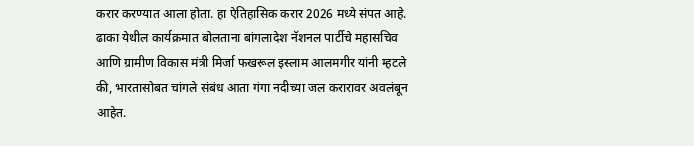करार करण्यात आला होता. हा ऐतिहासिक करार 2026 मध्ये संपत आहे. ढाका येथील कार्यक्रमात बोलताना बांगलादेश नॅशनल पार्टीचे महासचिव आणि ग्रामीण विकास मंत्री मिर्जा फखरूल इस्लाम आलमगीर यांनी म्हटले की, भारतासोबत चांगले संबंध आता गंगा नदीच्या जल करारावर अवलंबून आहेत.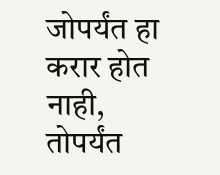जोपर्यंत हा करार होत नाही, तोपर्यंत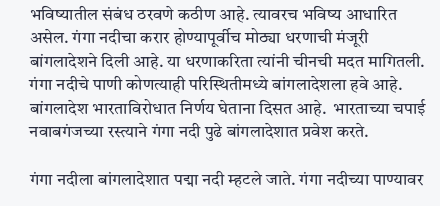भविष्यातील संबंध ठरवणे कठीण आहे. त्यावरच भविष्य आधारित असेल. गंगा नदीचा करार होण्यापूर्वीच मोठ्या धरणाची मंजूरी बांगलादेशने दिली आहे. या धरणाकरिता त्यांनी चीनची मदत मागितली. गंगा नदीचे पाणी कोणत्याही परिस्थितीमध्ये बांगलादेशला हवे आहे. बांगलादेश भारताविरोधात निर्णय घेताना दिसत आहे.  भारताच्या चपाई नवाबगंजच्या रस्त्याने गंगा नदी पुढे बांगलादेशात प्रवेश करते.

गंगा नदीला बांगलादेशात पद्मा नदी म्हटले जाते. गंगा नदीच्या पाण्यावर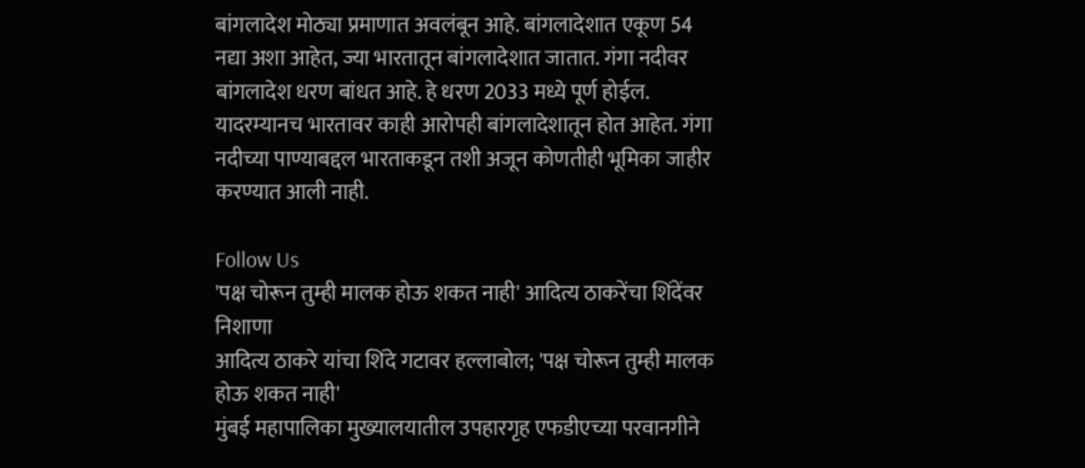बांगलादेश मोठ्या प्रमाणात अवलंबून आहे. बांगलादेशात एकूण 54 नद्या अशा आहेत, ज्या भारतातून बांगलादेशात जातात. गंगा नदीवर बांगलादेश धरण बांधत आहे. हे धरण 2033 मध्ये पूर्ण होईल. यादरम्यानच भारतावर काही आरोपही बांगलादेशातून होत आहेत. गंगा नदीच्या पाण्याबद्दल भारताकडून तशी अजून कोणतीही भूमिका जाहीर करण्यात आली नाही.

Follow Us
'पक्ष चोरून तुम्ही मालक होऊ शकत नाही' आदित्य ठाकरेंचा शिंदेंवर निशाणा
आदित्य ठाकरे यांचा शिंदे गटावर हल्लाबोल; 'पक्ष चोरून तुम्ही मालक होऊ शकत नाही'
मुंबई महापालिका मुख्यालयातील उपहारगृह एफडीएच्या परवानगीने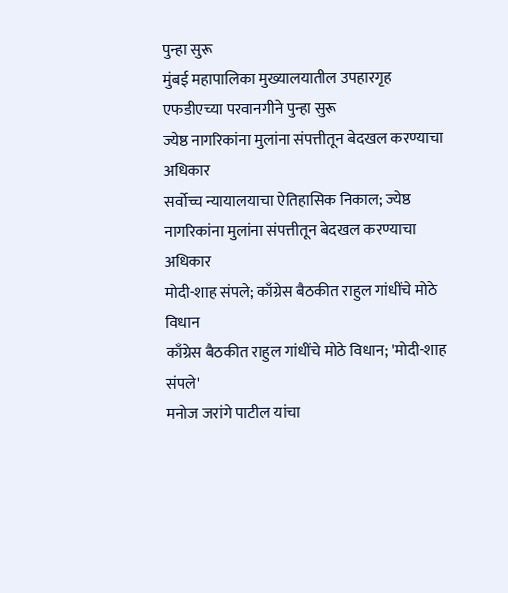पुन्हा सुरू
मुंबई महापालिका मुख्यालयातील उपहारगृह एफडीएच्या परवानगीने पुन्हा सुरू
ज्येष्ठ नागरिकांना मुलांना संपत्तीतून बेदखल करण्याचा अधिकार
सर्वोच्च न्यायालयाचा ऐतिहासिक निकाल; ज्येष्ठ नागरिकांना मुलांना संपत्तीतून बेदखल करण्याचा अधिकार
मोदी-शाह संपले; काँग्रेस बैठकीत राहुल गांधींचे मोठे विधान
काँग्रेस बैठकीत राहुल गांधींचे मोठे विधान; 'मोदी-शाह संपले'
मनोज जरांगे पाटील यांचा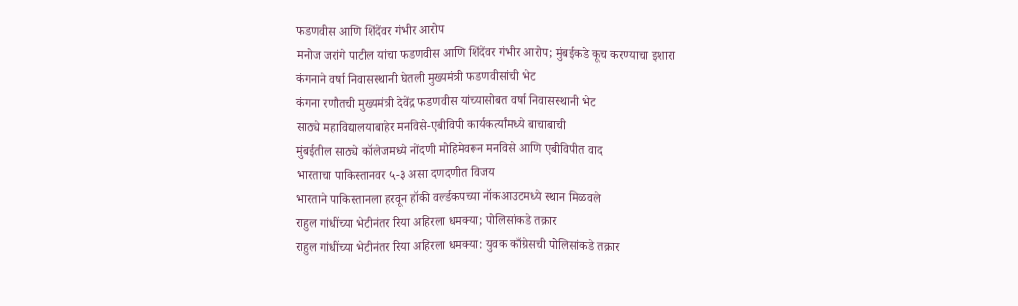फडणवीस आणि शिंदेंवर गंभीर आरोप
मनोज जरांगे पाटील यांचा फडणवीस आणि शिंदेंवर गंभीर आरोप; मुंबईकडे कूच करण्याचा इशारा
कंगनाने वर्षा निवासस्थानी घेतली मुख्यमंत्री फडणवीसांची भेट
कंगना रणौतची मुख्यमंत्री देवेंद्र फडणवीस यांच्यासोबत वर्षा निवासस्थानी भेट
साठ्ये महाविद्यालयाबाहेर मनविसे-एबीविपी कार्यकर्त्यांमध्ये बाचाबाची
मुंबईतील साठ्ये कॉलेजमध्ये नोंदणी मोहिमेवरून मनविसे आणि एबीविपीत वाद
भारताचा पाकिस्तानवर ५-३ असा दणदणीत विजय
भारताने पाकिस्तानला हरवून हॉकी वर्ल्डकपच्या नॉकआउटमध्ये स्थान मिळवले
राहुल गांधींच्या भेटीनंतर रिया अहिरला धमक्या; पोलिसांकडे तक्रार
राहुल गांधींच्या भेटीनंतर रिया अहिरला धमक्या: युवक काँग्रेसची पोलिसांकडे तक्रार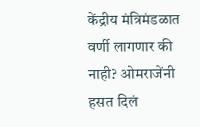केंद्रीय मंत्रिमंडळात वर्णी लागणार की नाही? ओमराजेंनी हसत दिलं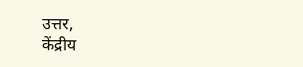उत्तर,
केंद्रीय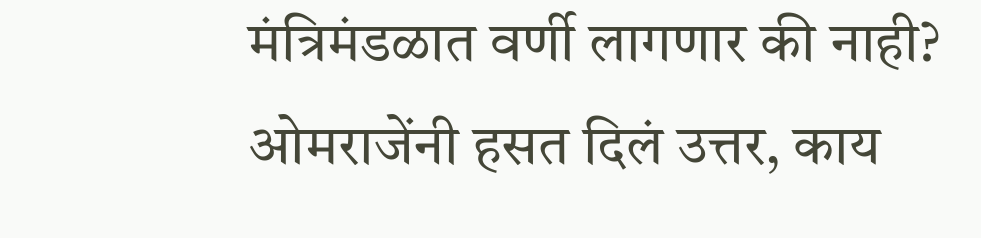मंत्रिमंडळात वर्णी लागणार की नाही? ओमराजेंनी हसत दिलं उत्तर, काय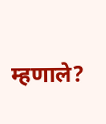म्हणाले?